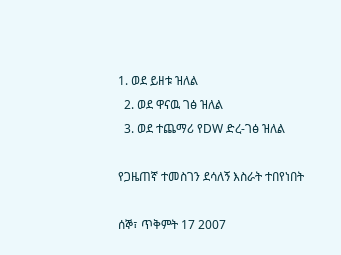1. ወደ ይዘቱ ዝለል
  2. ወደ ዋናዉ ገፅ ዝለል
  3. ወደ ተጨማሪ የDW ድረ-ገፅ ዝለል

የጋዜጠኛ ተመስገን ደሳለኝ እስራት ተበየነበት

ሰኞ፣ ጥቅምት 17 2007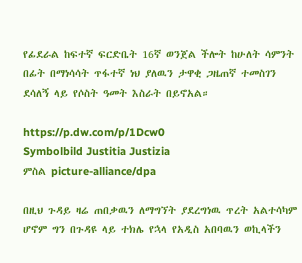የፊደራል ከፍተኛ ፍርድቤት 16ኛ ወንጀል ችሎት ከሁለት ሳምንት በፊት በማነሳሳት ጥፋተኛ ነህ ያለዉን ታዋቂ ጋዜጠኛ ተመስገን ደሳለኝ ላይ የሶስት ዓመት እስራት በይኖአል።

https://p.dw.com/p/1Dcw0
Symbolbild Justitia Justizia
ምስል picture-alliance/dpa

በዚህ ጉዳይ ዛሬ ጠበቃዉን ለማግኘት ያደረግነዉ ጥረት አልተሳካም ሆኖም ግን በጉዳዩ ላይ ተክሌ የኋላ የአዲስ አበባዉን ወኪላችን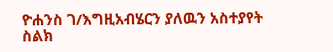ዮሐንስ ገ/እግዚአብሄርን ያለዉን አስተያየት ስልክ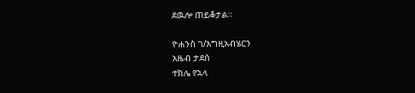ደዉሎ ጠይቆታል።

ዮሐንስ ገ/እግዚአብሄርን
አዜብ ታደሰ
ተክሌ የኋላ